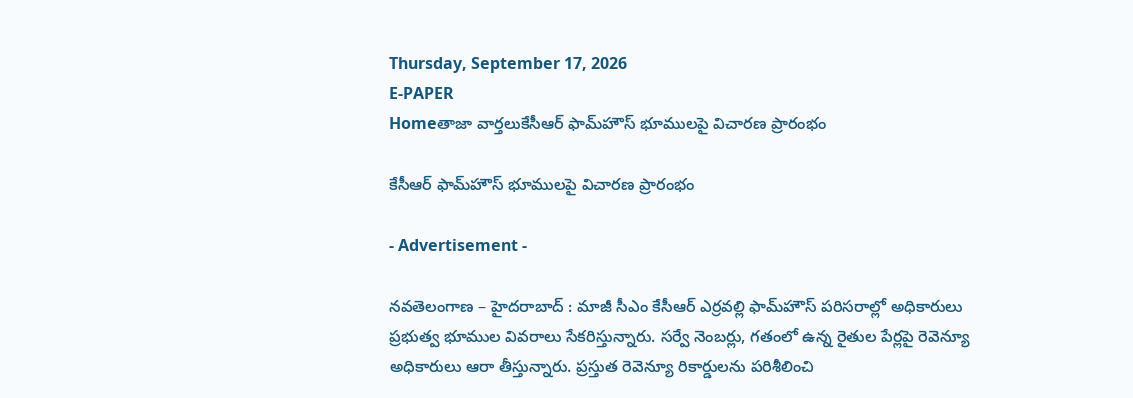Thursday, September 17, 2026
E-PAPER
Homeతాజా వార్తలుకేసీఆర్ ఫామ్‌హౌస్ భూములపై విచారణ ప్రారంభం

కేసీఆర్ ఫామ్‌హౌస్ భూములపై విచారణ ప్రారంభం

- Advertisement -

నవతెలంగాణ – హైదరాబాద్ : మాజీ సీఎం కేసీఆర్‌ ఎర్రవల్లి ఫామ్‌హౌస్ పరిసరాల్లో అధికారులు ప్రభుత్వ భూముల వివరాలు సేకరిస్తున్నారు. సర్వే నెంబర్లు, గతంలో ఉన్న రైతుల పేర్లపై రెవెన్యూ అధికారులు ఆరా తీస్తున్నారు. ప్రస్తుత రెవెన్యూ రికార్డులను పరిశీలించి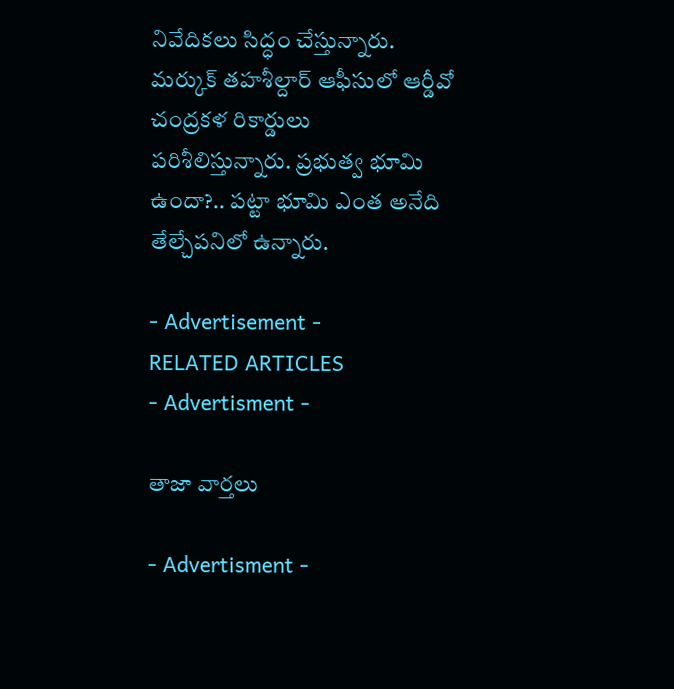నివేదికలు సిద్ధం చేస్తున్నారు. మర్కుక్‌ తహశీల్దార్‌ ఆఫీసులో ఆర్డీవో చంద్రకళ రికార్డులు పరిశీలిస్తున్నారు. ప్రభుత్వ భూమి ఉందా?.. పట్టా భూమి ఎంత అనేది తేల్చేపనిలో ఉన్నారు.

- Advertisement -
RELATED ARTICLES
- Advertisment -

తాజా వార్తలు

- Advertisment -